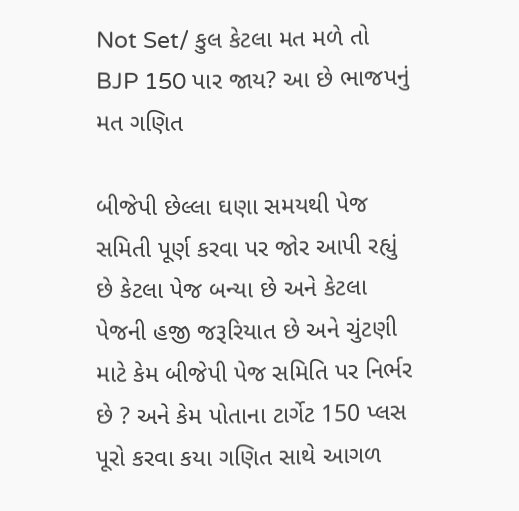Not Set/ કુલ કેટલા મત મળે તો BJP 150 પાર જાય? આ છે ભાજપનું મત ગણિત

બીજેપી છેલ્લા ઘણા સમયથી પેજ સમિતી પૂર્ણ કરવા પર જોર આપી રહ્યું છે કેટલા પેજ બન્યા છે અને કેટલા પેજની હજી જરૂરિયાત છે અને ચુંટણી માટે કેમ બીજેપી પેજ સમિતિ પર નિર્ભર છે ? અને કેમ પોતાના ટાર્ગેટ 150 પ્લસ પૂરો કરવા કયા ગણિત સાથે આગળ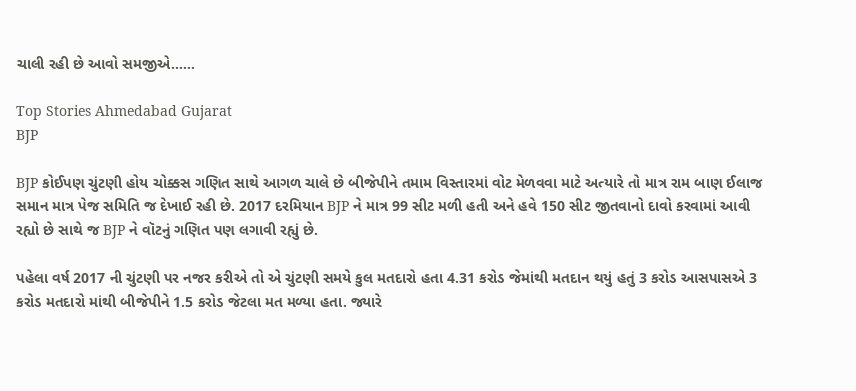ચાલી રહી છે આવો સમજીએ……

Top Stories Ahmedabad Gujarat
BJP

BJP કોઈપણ ચુંટણી હોય ચોક્કસ ગણિત સાથે આગળ ચાલે છે બીજેપીને તમામ વિસ્તારમાં વોટ મેળવવા માટે અત્યારે તો માત્ર રામ બાણ ઈલાજ સમાન માત્ર પેજ સમિતિ જ દેખાઈ રહી છે. 2017 દરમિયાન BJP ને માત્ર 99 સીટ મળી હતી અને હવે 150 સીટ જીતવાનો દાવો કરવામાં આવી રહ્યો છે સાથે જ BJP ને વૉટનું ગણિત પણ લગાવી રહ્યું છે.

પહેલા વર્ષ 2017 ની ચુંટણી પર નજર કરીએ તો એ ચુંટણી સમયે કુલ મતદારો હતા 4.31 કરોડ જેમાંથી મતદાન થયું હતું 3 કરોડ આસપાસએ 3 કરોડ મતદારો માંથી બીજેપીને 1.5 કરોડ જેટલા મત મળ્યા હતા. જ્યારે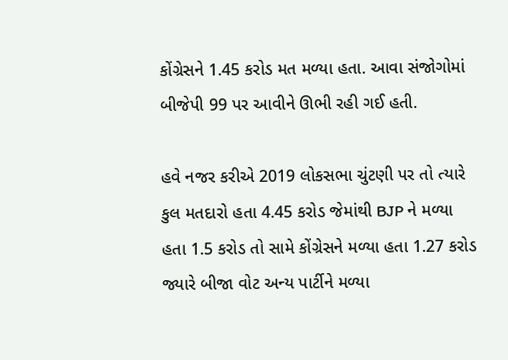કોંગ્રેસને 1.45 કરોડ મત મળ્યા હતા. આવા સંજોગોમાં બીજેપી 99 પર આવીને ઊભી રહી ગઈ હતી.

હવે નજર કરીએ 2019 લોકસભા ચુંટણી પર તો ત્યારે કુલ મતદારો હતા 4.45 કરોડ જેમાંથી BJP ને મળ્યા હતા 1.5 કરોડ તો સામે કોંગ્રેસને મળ્યા હતા 1.27 કરોડ જ્યારે બીજા વોટ અન્ય પાર્ટીને મળ્યા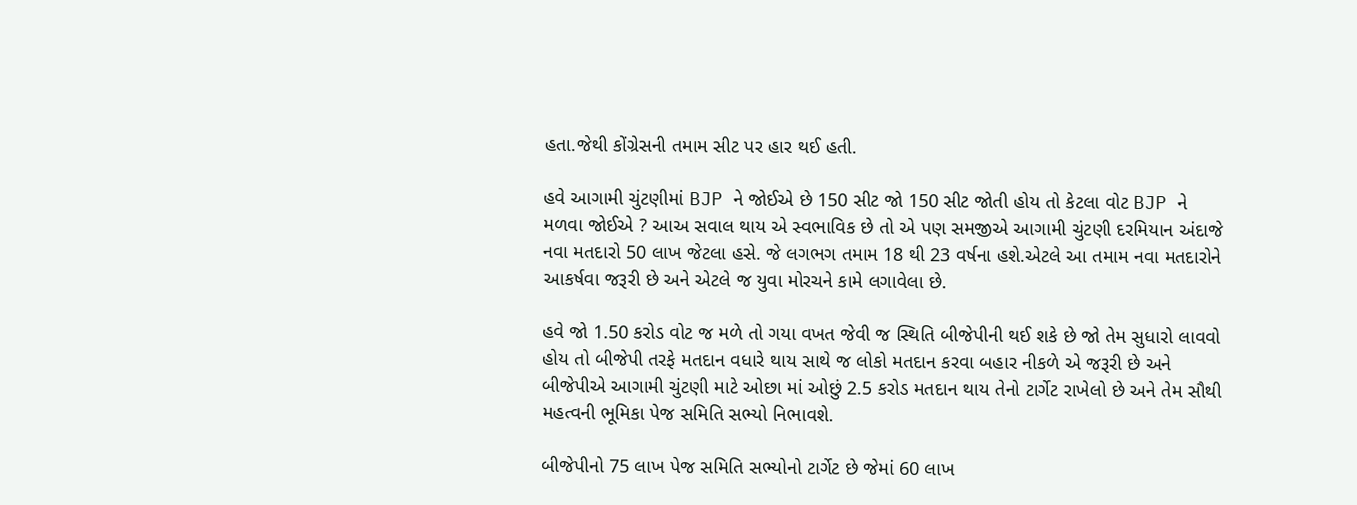હતા.જેથી કોંગ્રેસની તમામ સીટ પર હાર થઈ હતી.

હવે આગામી ચુંટણીમાં BJP ને જોઈએ છે 150 સીટ જો 150 સીટ જોતી હોય તો કેટલા વોટ BJP ને મળવા જોઈએ ? આઅ સવાલ થાય એ સ્વભાવિક છે તો એ પણ સમજીએ આગામી ચુંટણી દરમિયાન અંદાજે નવા મતદારો 50 લાખ જેટલા હસે. જે લગભગ તમામ 18 થી 23 વર્ષના હશે.એટલે આ તમામ નવા મતદારોને આકર્ષવા જરૂરી છે અને એટલે જ યુવા મોરચને કામે લગાવેલા છે.

હવે જો 1.50 કરોડ વોટ જ મળે તો ગયા વખત જેવી જ સ્થિતિ બીજેપીની થઈ શકે છે જો તેમ સુધારો લાવવો હોય તો બીજેપી તરફે મતદાન વધારે થાય સાથે જ લોકો મતદાન કરવા બહાર નીકળે એ જરૂરી છે અને બીજેપીએ આગામી ચુંટણી માટે ઓછા માં ઓછું 2.5 કરોડ મતદાન થાય તેનો ટાર્ગેટ રાખેલો છે અને તેમ સૌથી મહત્વની ભૂમિકા પેજ સમિતિ સભ્યો નિભાવશે.

બીજેપીનો 75 લાખ પેજ સમિતિ સભ્યોનો ટાર્ગેટ છે જેમાં 60 લાખ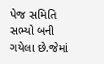પેજ સમિતિ સભ્યો બની ગયેલા છે.જેમાં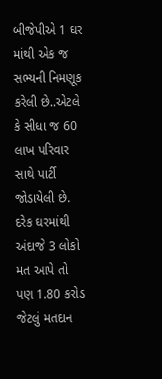બીજેપીએ 1 ઘર માંથી એક જ સભ્યની નિમણૂક કરેલી છે..એટલે કે સીધા જ 60 લાખ પરિવાર સાથે પાર્ટી જોડાયેલી છે. દરેક ઘરમાંથી અંદાજે 3 લોકો મત આપે તો પણ 1.80 કરોડ જેટલું મતદાન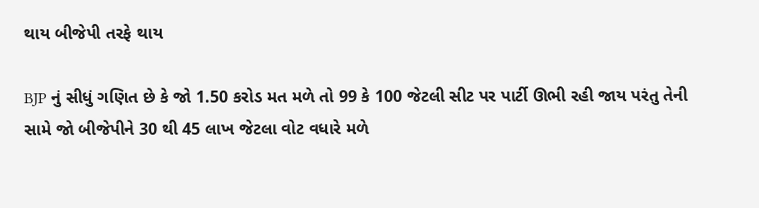થાય બીજેપી તરફે થાય

BJP નું સીધું ગણિત છે કે જો 1.50 કરોડ મત મળે તો 99 કે 100 જેટલી સીટ પર પાર્ટી ઊભી રહી જાય પરંતુ તેની સામે જો બીજેપીને 30 થી 45 લાખ જેટલા વોટ વધારે મળે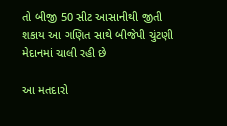તો બીજી 50 સીટ આસાનીથી જીતી શકાય આ ગણિત સાથે બીજેપી ચુંટણી મેદાનમાં ચાલી રહી છે

આ મતદારો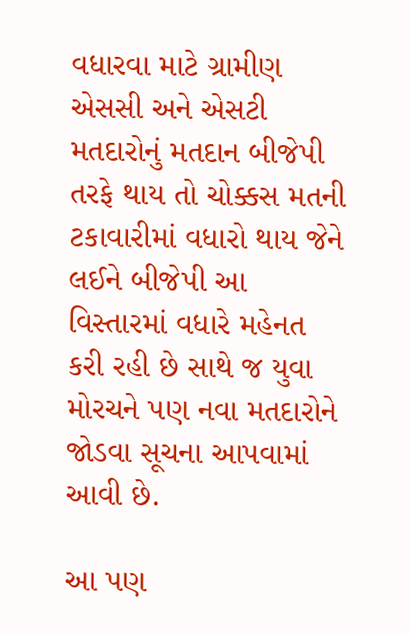વધારવા માટે ગ્રામીણ એસસી અને એસટી મતદારોનું મતદાન બીજેપી તરફે થાય તો ચોક્કસ મતની ટકાવારીમાં વધારો થાય જેને લઈને બીજેપી આ વિસ્તારમાં વધારે મહેનત કરી રહી છે સાથે જ યુવા મોરચને પણ નવા મતદારોને જોડવા સૂચના આપવામાં આવી છે.

આ પણ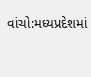વાંચો:મધ્યપ્રદેશમાં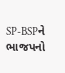SP-BSPને ભાજપનો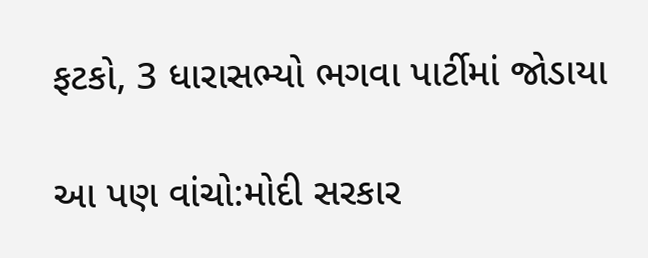ફટકો, 3 ધારાસભ્યો ભગવા પાર્ટીમાં જોડાયા

આ પણ વાંચો:મોદી સરકાર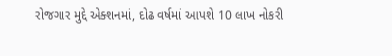રોજગાર મુદ્દે એક્શનમાં, દોઢ વર્ષમાં આપશે 10 લાખ નોકરી